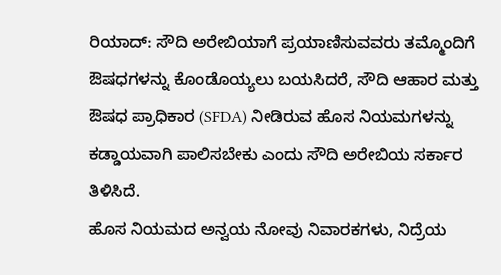ರಿಯಾದ್: ಸೌದಿ ಅರೇಬಿಯಾಗೆ ಪ್ರಯಾಣಿಸುವವರು ತಮ್ಮೊಂದಿಗೆ ಔಷಧಗಳನ್ನು ಕೊಂಡೊಯ್ಯಲು ಬಯಸಿದರೆ, ಸೌದಿ ಆಹಾರ ಮತ್ತು ಔಷಧ ಪ್ರಾಧಿಕಾರ (SFDA) ನೀಡಿರುವ ಹೊಸ ನಿಯಮಗಳನ್ನು ಕಡ್ಡಾಯವಾಗಿ ಪಾಲಿಸಬೇಕು ಎಂದು ಸೌದಿ ಅರೇಬಿಯ ಸರ್ಕಾರ ತಿಳಿಸಿದೆ.
ಹೊಸ ನಿಯಮದ ಅನ್ವಯ ನೋವು ನಿವಾರಕಗಳು, ನಿದ್ರೆಯ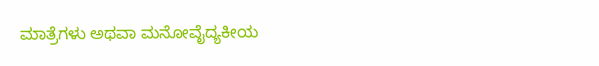ಮಾತ್ರೆಗಳು ಅಥವಾ ಮನೋವೈದ್ಯಕೀಯ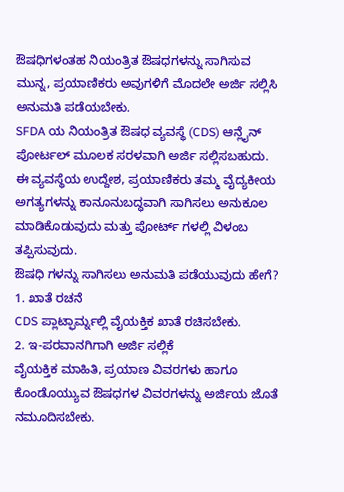ಔಷಧಿಗಳಂತಹ ನಿಯಂತ್ರಿತ ಔಷಧಗಳನ್ನು ಸಾಗಿಸುವ ಮುನ್ನ, ಪ್ರಯಾಣಿಕರು ಅವುಗಳಿಗೆ ಮೊದಲೇ ಅರ್ಜಿ ಸಲ್ಲಿಸಿ ಅನುಮತಿ ಪಡೆಯಬೇಕು.
SFDA ಯ ನಿಯಂತ್ರಿತ ಔಷಧ ವ್ಯವಸ್ಥೆ (CDS) ಆನ್ಲೈನ್ ಪೋರ್ಟಲ್ ಮೂಲಕ ಸರಳವಾಗಿ ಅರ್ಜಿ ಸಲ್ಲಿಸಬಹುದು. ಈ ವ್ಯವಸ್ಥೆಯ ಉದ್ದೇಶ, ಪ್ರಯಾಣಿಕರು ತಮ್ಮ ವೈದ್ಯಕೀಯ ಅಗತ್ಯಗಳನ್ನು ಕಾನೂನುಬದ್ಧವಾಗಿ ಸಾಗಿಸಲು ಅನುಕೂಲ ಮಾಡಿಕೊಡುವುದು ಮತ್ತು ಪೋರ್ಟ್ ಗಳಲ್ಲಿ ವಿಳಂಬ ತಪ್ಪಿಸುವುದು.
ಔಷಧಿ ಗಳನ್ನು ಸಾಗಿಸಲು ಅನುಮತಿ ಪಡೆಯುವುದು ಹೇಗೆ?
1. ಖಾತೆ ರಚನೆ
CDS ಪ್ಲಾಟ್ಫಾರ್ಮ್ನಲ್ಲಿ ವೈಯಕ್ತಿಕ ಖಾತೆ ರಚಿಸಬೇಕು.
2. ಇ-ಪರವಾನಗಿಗಾಗಿ ಅರ್ಜಿ ಸಲ್ಲಿಕೆ
ವೈಯಕ್ತಿಕ ಮಾಹಿತಿ, ಪ್ರಯಾಣ ವಿವರಗಳು ಹಾಗೂ ಕೊಂಡೊಯ್ಯುವ ಔಷಧಗಳ ವಿವರಗಳನ್ನು ಅರ್ಜಿಯ ಜೊತೆ ನಮೂದಿಸಬೇಕು.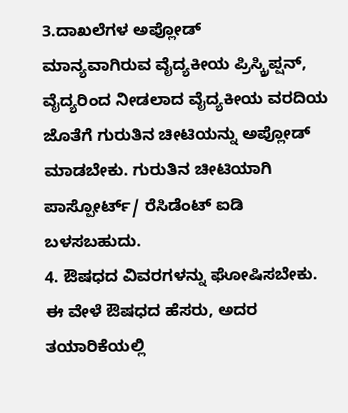3.ದಾಖಲೆಗಳ ಅಪ್ಲೋಡ್
ಮಾನ್ಯವಾಗಿರುವ ವೈದ್ಯಕೀಯ ಪ್ರಿಸ್ಕ್ರಿಪ್ಷನ್, ವೈದ್ಯರಿಂದ ನೀಡಲಾದ ವೈದ್ಯಕೀಯ ವರದಿಯ ಜೊತೆಗೆ ಗುರುತಿನ ಚೀಟಿಯನ್ನು ಅಪ್ಲೋಡ್ ಮಾಡಬೇಕು. ಗುರುತಿನ ಚೀಟಿಯಾಗಿ ಪಾಸ್ಪೋರ್ಟ್/ ರೆಸಿಡೆಂಟ್ ಐಡಿ ಬಳಸಬಹುದು.
4. ಔಷಧದ ವಿವರಗಳನ್ನು ಘೋಷಿಸಬೇಕು.
ಈ ವೇಳೆ ಔಷಧದ ಹೆಸರು, ಅದರ ತಯಾರಿಕೆಯಲ್ಲಿ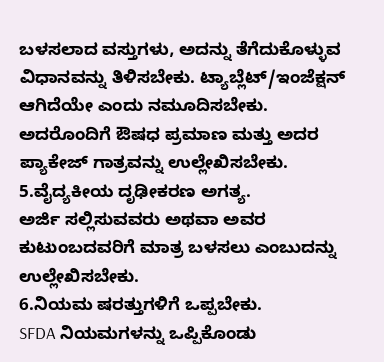ಬಳಸಲಾದ ವಸ್ತುಗಳು, ಅದನ್ನು ತೆಗೆದುಕೊಳ್ಳುವ ವಿಧಾನವನ್ನು ತಿಳಿಸಬೇಕು. ಟ್ಯಾಬ್ಲೆಟ್/ಇಂಜೆಕ್ಷನ್ ಆಗಿದೆಯೇ ಎಂದು ನಮೂದಿಸಬೇಕು. ಅದರೊಂದಿಗೆ ಔಷಧ ಪ್ರಮಾಣ ಮತ್ತು ಅದರ ಪ್ಯಾಕೇಜ್ ಗಾತ್ರವನ್ನು ಉಲ್ಲೇಖಿಸಬೇಕು.
5.ವೈದ್ಯಕೀಯ ದೃಢೀಕರಣ ಅಗತ್ಯ.
ಅರ್ಜಿ ಸಲ್ಲಿಸುವವರು ಅಥವಾ ಅವರ ಕುಟುಂಬದವರಿಗೆ ಮಾತ್ರ ಬಳಸಲು ಎಂಬುದನ್ನು ಉಲ್ಲೇಖಿಸಬೇಕು.
6.ನಿಯಮ ಷರತ್ತುಗಳಿಗೆ ಒಪ್ಪಬೇಕು.
SFDA ನಿಯಮಗಳನ್ನು ಒಪ್ಪಿಕೊಂಡು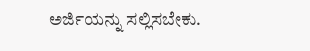ಅರ್ಜಿಯನ್ನು ಸಲ್ಲಿಸಬೇಕು.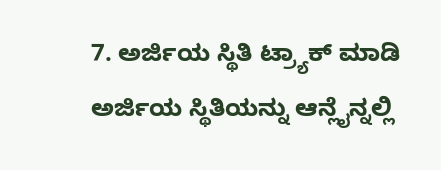7. ಅರ್ಜಿಯ ಸ್ಥಿತಿ ಟ್ರ್ಯಾಕ್ ಮಾಡಿ
ಅರ್ಜಿಯ ಸ್ಥಿತಿಯನ್ನು ಆನ್ಲೈನ್ನಲ್ಲಿ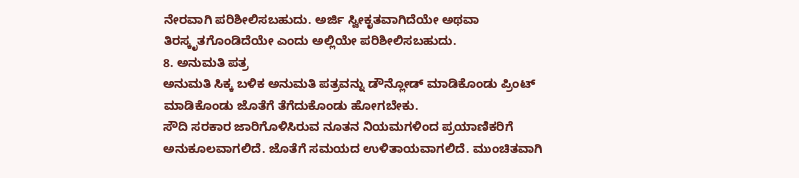ನೇರವಾಗಿ ಪರಿಶೀಲಿಸಬಹುದು. ಅರ್ಜಿ ಸ್ವೀಕೃತವಾಗಿದೆಯೇ ಅಥವಾ ತಿರಸ್ಕೃತಗೊಂಡಿದೆಯೇ ಎಂದು ಅಲ್ಲಿಯೇ ಪರಿಶೀಲಿಸಬಹುದು.
8. ಅನುಮತಿ ಪತ್ರ
ಅನುಮತಿ ಸಿಕ್ಕ ಬಳಿಕ ಅನುಮತಿ ಪತ್ರವನ್ನು ಡೌನ್ಲೋಡ್ ಮಾಡಿಕೊಂಡು ಪ್ರಿಂಟ್ ಮಾಡಿಕೊಂಡು ಜೊತೆಗೆ ತೆಗೆದುಕೊಂಡು ಹೋಗಬೇಕು.
ಸೌದಿ ಸರಕಾರ ಜಾರಿಗೊಳಿಸಿರುವ ನೂತನ ನಿಯಮಗಳಿಂದ ಪ್ರಯಾಣಿಕರಿಗೆ ಅನುಕೂಲವಾಗಲಿದೆ. ಜೊತೆಗೆ ಸಮಯದ ಉಳಿತಾಯವಾಗಲಿದೆ. ಮುಂಚಿತವಾಗಿ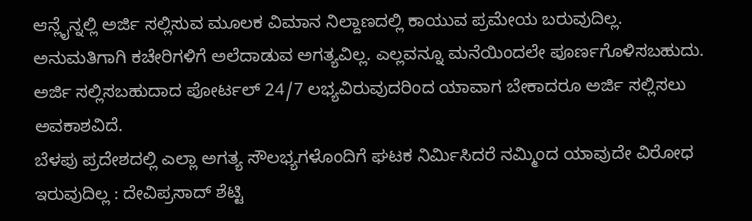ಆನ್ಲೈನ್ನಲ್ಲಿ ಅರ್ಜಿ ಸಲ್ಲಿಸುವ ಮೂಲಕ ವಿಮಾನ ನಿಲ್ದಾಣದಲ್ಲಿ ಕಾಯುವ ಪ್ರಮೇಯ ಬರುವುದಿಲ್ಲ.
ಅನುಮತಿಗಾಗಿ ಕಚೇರಿಗಳಿಗೆ ಅಲೆದಾಡುವ ಅಗತ್ಯವಿಲ್ಲ. ಎಲ್ಲವನ್ನೂ ಮನೆಯಿಂದಲೇ ಪೂರ್ಣಗೊಳಿಸಬಹುದು.
ಅರ್ಜಿ ಸಲ್ಲಿಸಬಹುದಾದ ಪೋರ್ಟಲ್ 24/7 ಲಭ್ಯವಿರುವುದರಿಂದ ಯಾವಾಗ ಬೇಕಾದರೂ ಅರ್ಜಿ ಸಲ್ಲಿಸಲು ಅವಕಾಶವಿದೆ.
ಬೆಳಪು ಪ್ರದೇಶದಲ್ಲಿ ಎಲ್ಲಾ ಅಗತ್ಯ ಸೌಲಭ್ಯಗಳೊಂದಿಗೆ ಘಟಕ ನಿರ್ಮಿಸಿದರೆ ನಮ್ಮಿಂದ ಯಾವುದೇ ವಿರೋಧ ಇರುವುದಿಲ್ಲ : ದೇವಿಪ್ರಸಾದ್ ಶೆಟ್ಟಿ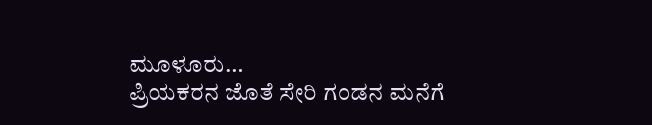ಮೂಳೂರು…
ಪ್ರಿಯಕರನ ಜೊತೆ ಸೇರಿ ಗಂಡನ ಮನೆಗೆ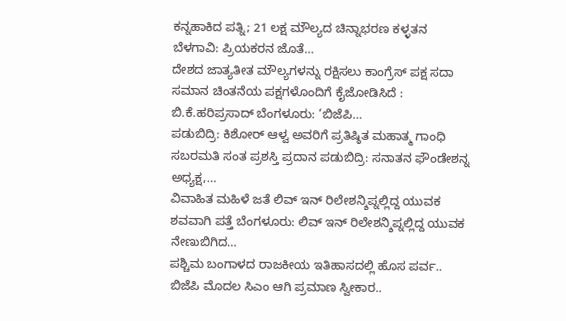ಕನ್ನಹಾಕಿದ ಪತ್ನಿ; 21 ಲಕ್ಷ ಮೌಲ್ಯದ ಚಿನ್ನಾಭರಣ ಕಳ್ಳತನ ಬೆಳಗಾವಿ: ಪ್ರಿಯಕರನ ಜೊತೆ…
ದೇಶದ ಜಾತ್ಯತೀತ ಮೌಲ್ಯಗಳನ್ನು ರಕ್ಷಿಸಲು ಕಾಂಗ್ರೆಸ್ ಪಕ್ಷ ಸದಾ ಸಮಾನ ಚಿಂತನೆಯ ಪಕ್ಷಗಳೊಂದಿಗೆ ಕೈಜೋಡಿಸಿದೆ : ಬಿ.ಕೆ.ಹರಿಪ್ರಸಾದ್ ಬೆಂಗಳೂರು: ‘ಬಿಜೆಪಿ…
ಪಡುಬಿದ್ರಿ: ಕಿಶೋರ್ ಆಳ್ವ ಅವರಿಗೆ ಪ್ರತಿಷ್ಠಿತ ಮಹಾತ್ಮ ಗಾಂಧಿ ಸಬರಮತಿ ಸಂತ ಪ್ರಶಸ್ತಿ ಪ್ರದಾನ ಪಡುಬಿದ್ರಿ: ಸನಾತನ ಫೌಂಡೇಶನ್ನ ಅಧ್ಯಕ್ಷ,…
ವಿವಾಹಿತ ಮಹಿಳೆ ಜತೆ ಲಿವ್ ಇನ್ ರಿಲೇಶನ್ಶಿಪ್ನಲ್ಲಿದ್ದ ಯುವಕ ಶವವಾಗಿ ಪತ್ತೆ ಬೆಂಗಳೂರು: ಲಿವ್ ಇನ್ ರಿಲೇಶನ್ಶಿಪ್ನಲ್ಲಿದ್ದ ಯುವಕ ನೇಣುಬಿಗಿದ…
ಪಶ್ಚಿಮ ಬಂಗಾಳದ ರಾಜಕೀಯ ಇತಿಹಾಸದಲ್ಲಿ ಹೊಸ ಪರ್ವ.. ಬಿಜೆಪಿ ಮೊದಲ ಸಿಎಂ ಆಗಿ ಪ್ರಮಾಣ ಸ್ವೀಕಾರ..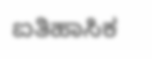ಐತಿಹಾಸಿಕ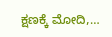ಕ್ಷಣಕ್ಕೆ ಮೋದಿ,…